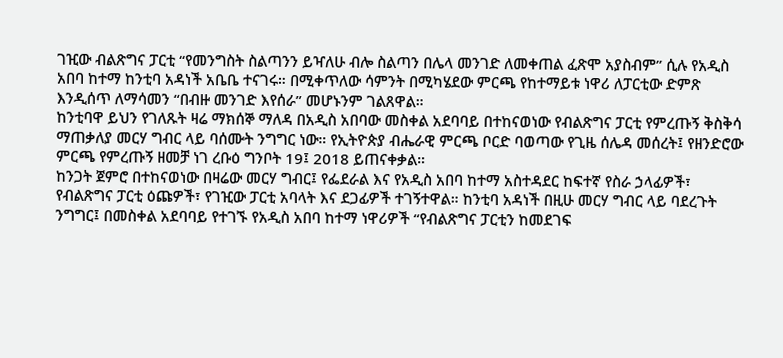ገዢው ብልጽግና ፓርቲ “የመንግስት ስልጣንን ይዣለሁ ብሎ ስልጣን በሌላ መንገድ ለመቀጠል ፈጽሞ አያስብም” ሲሉ የአዲስ አበባ ከተማ ከንቲባ አዳነች አቤቤ ተናገሩ። በሚቀጥለው ሳምንት በሚካሄደው ምርጫ የከተማይቱ ነዋሪ ለፓርቲው ድምጽ እንዲሰጥ ለማሳመን “በብዙ መንገድ እየሰራ” መሆኑንም ገልጸዋል።
ከንቲባዋ ይህን የገለጹት ዛሬ ማክሰኞ ማለዳ በአዲስ አበባው መስቀል አደባባይ በተከናወነው የብልጽግና ፓርቲ የምረጡኝ ቅስቅሳ ማጠቃለያ መርሃ ግብር ላይ ባሰሙት ንግግር ነው። የኢትዮጵያ ብሔራዊ ምርጫ ቦርድ ባወጣው የጊዜ ሰሌዳ መሰረት፤ የዘንድሮው ምርጫ የምረጡኝ ዘመቻ ነገ ረቡዕ ግንቦት 19፤ 2018 ይጠናቀቃል።
ከንጋት ጀምሮ በተከናወነው በዛሬው መርሃ ግብር፤ የፌደራል እና የአዲስ አበባ ከተማ አስተዳደር ከፍተኛ የስራ ኃላፊዎች፣ የብልጽግና ፓርቲ ዕጩዎች፣ የገዢው ፓርቲ አባላት እና ደጋፊዎች ተገኝተዋል። ከንቲባ አዳነች በዚሁ መርሃ ግብር ላይ ባደረጉት ንግግር፤ በመስቀል አደባባይ የተገኙ የአዲስ አበባ ከተማ ነዋሪዎች “የብልጽግና ፓርቲን ከመደገፍ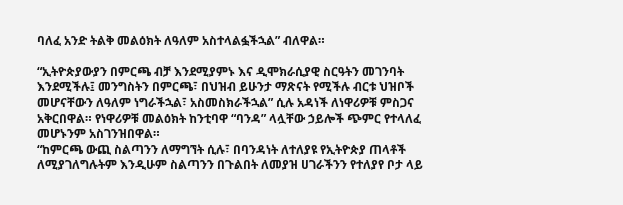ባለፈ አንድ ትልቅ መልዕክት ለዓለም አስተላልፏችኋል” ብለዋል።

“ኢትዮጵያውያን በምርጫ ብቻ እንደሚያምኑ እና ዲሞክራሲያዊ ስርዓትን መገንባት እንደሚችሉ፤ መንግስትን በምርጫ፣ በህዝብ ይሁንታ ማጽናት የሚችሉ ብርቱ ህዝቦች መሆናቸውን ለዓለም ነግራችኋል፣ አስመስክራችኋል” ሲሉ አዳነች ለነዋሪዎቹ ምስጋና አቅርበዋል። የነዋሪዎቹ መልዕክት ከንቲባዋ “ባንዳ” ላሏቸው ኃይሎች ጭምር የተላለፈ መሆኑንም አስገንዝበዋል።
“ከምርጫ ውጪ ስልጣንን ለማግኘት ሲሉ፣ በባንዳነት ለተለያዩ የኢትዮጵያ ጠላቶች ለሚያገለግሉትም እንዲሁም ስልጣንን በጉልበት ለመያዝ ሀገራችንን የተለያየ ቦታ ላይ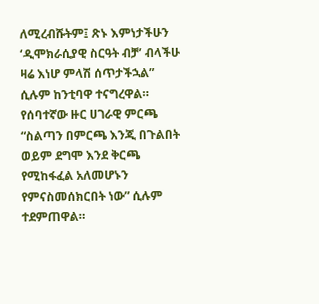ለሚረብሹትም፤ ጽኑ እምነታችሁን ‘ዲሞክራሲያዊ ስርዓት ብቻ’ ብላችሁ ዛሬ እነሆ ምላሽ ሰጥታችኋል” ሲሉም ከንቲባዋ ተናግረዋል። የሰባተኛው ዙር ሀገራዊ ምርጫ “ስልጣን በምርጫ እንጂ በጉልበት ወይም ደግሞ እንደ ቅርጫ የሚከፋፈል አለመሆኑን የምናስመሰክርበት ነው” ሲሉም ተደምጠዋል።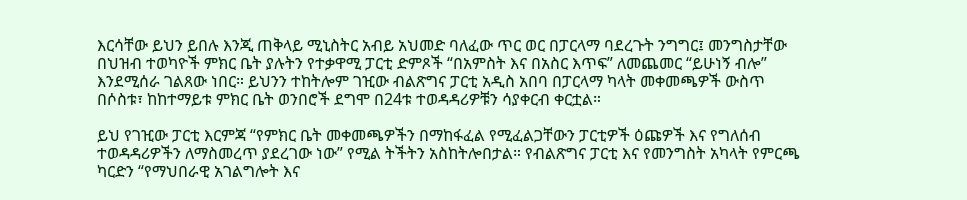እርሳቸው ይህን ይበሉ እንጂ ጠቅላይ ሚኒስትር አብይ አህመድ ባለፈው ጥር ወር በፓርላማ ባደረጉት ንግግር፤ መንግስታቸው በህዝብ ተወካዮች ምክር ቤት ያሉትን የተቃዋሚ ፓርቲ ድምጾች “በአምስት እና በአስር እጥፍ” ለመጨመር “ይሁነኝ ብሎ” እንደሚሰራ ገልጸው ነበር። ይህንን ተከትሎም ገዢው ብልጽግና ፓርቲ አዲስ አበባ በፓርላማ ካላት መቀመጫዎች ውስጥ በሶስቱ፣ ከከተማይቱ ምክር ቤት ወንበሮች ደግሞ በ24ቱ ተወዳዳሪዎቹን ሳያቀርብ ቀርቷል።

ይህ የገዢው ፓርቲ እርምጃ “የምክር ቤት መቀመጫዎችን በማከፋፈል የሚፈልጋቸውን ፓርቲዎች ዕጩዎች እና የግለሰብ ተወዳዳሪዎችን ለማስመረጥ ያደረገው ነው” የሚል ትችትን አስከትሎበታል። የብልጽግና ፓርቲ እና የመንግስት አካላት የምርጫ ካርድን “የማህበራዊ አገልግሎት እና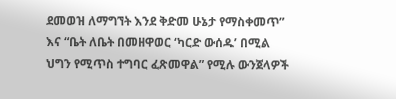ደመወዝ ለማግኘት እንደ ቅድመ ሁኔታ የማስቀመጥ” እና “ቤት ለቤት በመዘዋወር ‘ካርድ ውሰዱ’ በሚል ህግን የሚጥስ ተግባር ፈጽመዋል” የሚሉ ውንጀላዎች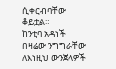ሲቀርብባቸው ቆይቷል።
ከንቲባ አዳነች በዛሬው ንግግራቸው ለእነዚህ ውንጀላዎች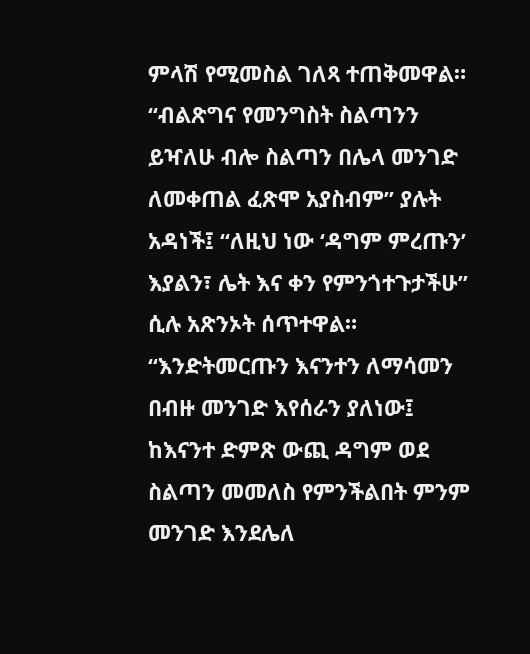ምላሽ የሚመስል ገለጻ ተጠቅመዋል። “ብልጽግና የመንግስት ስልጣንን ይዣለሁ ብሎ ስልጣን በሌላ መንገድ ለመቀጠል ፈጽሞ አያስብም” ያሉት አዳነች፤ “ለዚህ ነው ‘ዳግም ምረጡን’ እያልን፣ ሌት እና ቀን የምንጎተጉታችሁ” ሲሉ አጽንኦት ሰጥተዋል።
“እንድትመርጡን እናንተን ለማሳመን በብዙ መንገድ እየሰራን ያለነው፤ ከእናንተ ድምጽ ውጪ ዳግም ወደ ስልጣን መመለስ የምንችልበት ምንም መንገድ እንደሌለ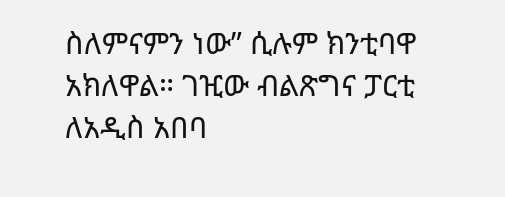ስለምናምን ነው” ሲሉም ክንቲባዋ አክለዋል። ገዢው ብልጽግና ፓርቲ ለአዲስ አበባ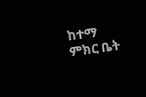ከተማ ምክር ቤት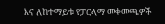እና ለከተማይቱ የፓርላማ መቀመጫዎች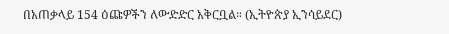በአጠቃላይ 154 ዕጩዎችን ለውድድር አቅርቧል። (ኢትዮጵያ ኢንሳይደር)